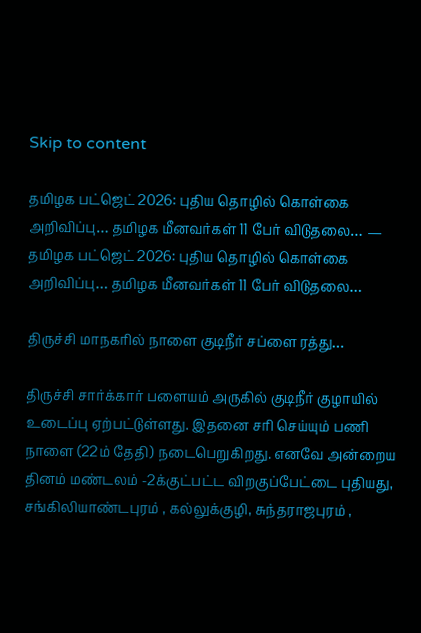Skip to content

தமிழக பட்ஜெட் 2026: புதிய தொழில் கொள்கை அறிவிப்பு… தமிழக மீனவர்கள் 11 பேர் விடுதலை… — தமிழக பட்ஜெட் 2026: புதிய தொழில் கொள்கை அறிவிப்பு… தமிழக மீனவர்கள் 11 பேர் விடுதலை…

திருச்சி மாநகரில் நாளை குடிநீர் சப்ளை ரத்து…

திருச்சி சார்க்கார் பளையம் அருகில் குடிநீர் குழாயில் உடைப்பு ஏற்பட்டுள்ளது. இதனை சரி செய்யும் பணி நாளை (22ம் தேதி) நடைபெறுகிறது. எனவே அன்றைய தினம் மண்டலம் -2க்குட்பட்ட விறகுப்பேட்டை புதியது, சங்கிலியாண்டபுரம் , கல்லுக்குழி, சுந்தராஜபுரம் ,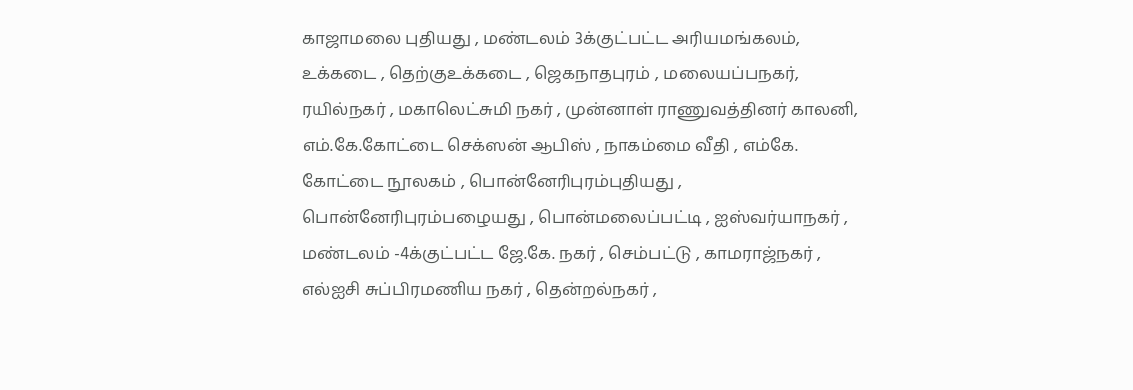காஜாமலை புதியது , மண்டலம் 3க்குட்பட்ட அரியமங்கலம், உக்கடை , தெற்குஉக்கடை , ஜெகநாதபுரம் , மலையப்பநகர், ரயில்நகர் , மகாலெட்சுமி நகர் , முன்னாள் ராணுவத்தினர் காலனி, எம்.கே.கோட்டை செக்ஸன் ஆபிஸ் , நாகம்மை வீதி , எம்கே. கோட்டை நூலகம் , பொன்னேரிபுரம்புதியது , பொன்னேரிபுரம்பழையது , பொன்மலைப்பட்டி , ஐஸ்வர்யாநகர் , மண்டலம் -4க்குட்பட்ட ஜே.கே. நகர் , செம்பட்டு , காமராஜ்நகர் , எல்ஐசி சுப்பிரமணிய நகர் , தென்றல்நகர் ,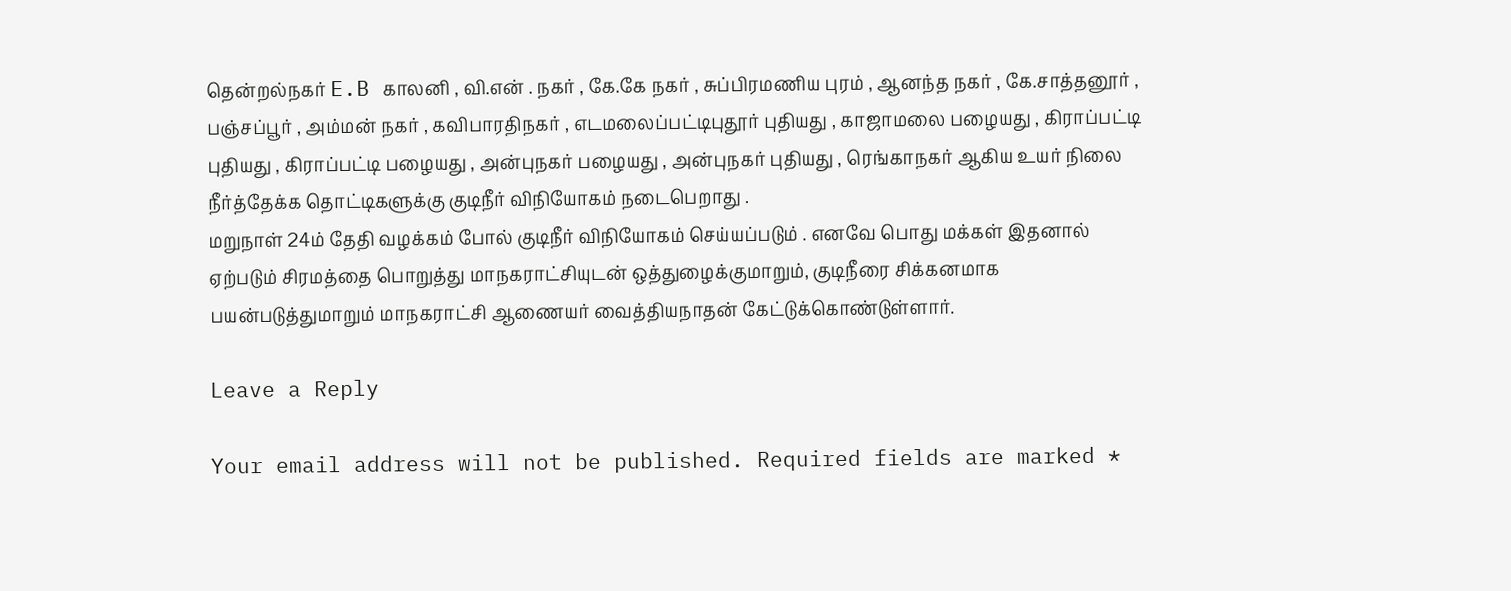தென்றல்நகர் E.B காலனி , வி.என் . நகர் , கே.கே நகர் , சுப்பிரமணிய புரம் , ஆனந்த நகர் , கே.சாத்தனூர் , பஞ்சப்பூர் , அம்மன் நகர் , கவிபாரதிநகர் , எடமலைப்பட்டிபுதூர் புதியது , காஜாமலை பழையது , கிராப்பட்டி புதியது , கிராப்பட்டி பழையது , அன்புநகர் பழையது , அன்புநகர் புதியது , ரெங்காநகர் ஆகிய உயர் நிலை நீர்த்தேக்க தொட்டிகளுக்கு குடிநீர் விநியோகம் நடைபெறாது .
மறுநாள் 24ம் தேதி வழக்கம் போல் குடிநீர் விநியோகம் செய்யப்படும் . எனவே பொது மக்கள் இதனால் ஏற்படும் சிரமத்தை பொறுத்து மாநகராட்சியுடன் ஒத்துழைக்குமாறும், குடிநீரை சிக்கனமாக பயன்படுத்துமாறும் மாநகராட்சி ஆணையர் வைத்தியநாதன் கேட்டுக்கொண்டுள்ளார்.

Leave a Reply

Your email address will not be published. Required fields are marked *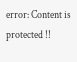error: Content is protected !!